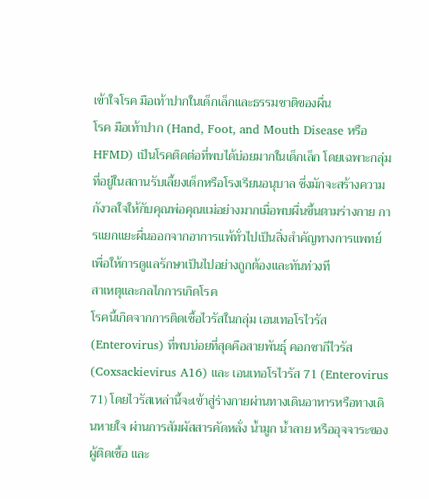เข้าใจโรค มือเท้าปากในเด็กเล็กและธรรมชาติของผื่น
โรค มือเท้าปาก (Hand, Foot, and Mouth Disease หรือ HFMD) เป็นโรคติดต่อที่พบได้บ่อยมากในเด็กเล็ก โดยเฉพาะกลุ่มที่อยู่ในสถานรับเลี้ยงเด็กหรือโรงเรียนอนุบาล ซึ่งมักจะสร้างความกังวลใจให้กับคุณพ่อคุณแม่อย่างมากเมื่อพบผื่นขึ้นตามร่างกาย การแยกแยะผื่นออกจากอาการแพ้ทั่วไปเป็นสิ่งสำคัญทางการแพทย์ เพื่อให้การดูแลรักษาเป็นไปอย่างถูกต้องและทันท่วงที
สาเหตุและกลไกการเกิดโรค
โรคนี้เกิดจากการติดเชื้อไวรัสในกลุ่ม เอนเทอโรไวรัส (Enterovirus) ที่พบบ่อยที่สุดคือสายพันธุ์ คอกซากีไวรัส (Coxsackievirus A16) และ เอนเทอโรไวรัส 71 (Enterovirus 71) โดยไวรัสเหล่านี้จะเข้าสู่ร่างกายผ่านทางเดินอาหารหรือทางเดินหายใจ ผ่านการสัมผัสสารคัดหลั่ง น้ำมูก น้ำลาย หรืออุจจาระของผู้ติดเชื้อ และ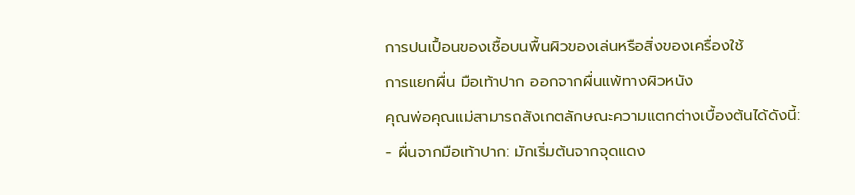การปนเปื้อนของเชื้อบนพื้นผิวของเล่นหรือสิ่งของเครื่องใช้
การแยกผื่น มือเท้าปาก ออกจากผื่นแพ้ทางผิวหนัง
คุณพ่อคุณแม่สามารถสังเกตลักษณะความแตกต่างเบื้องต้นได้ดังนี้:
- ผื่นจากมือเท้าปาก: มักเริ่มต้นจากจุดแดง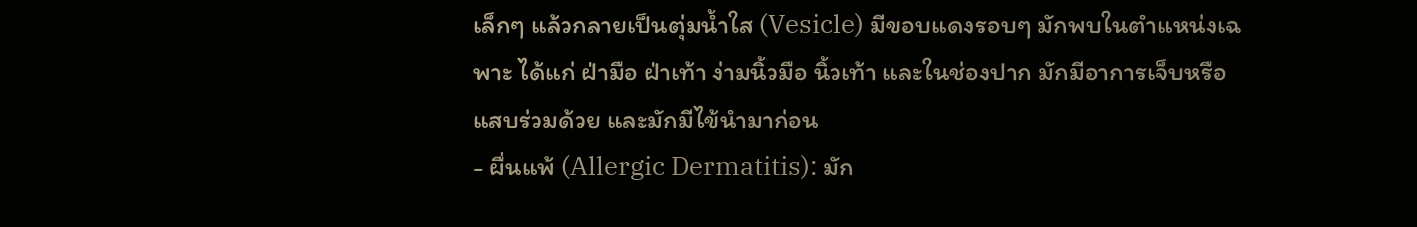เล็กๆ แล้วกลายเป็นตุ่มน้ำใส (Vesicle) มีขอบแดงรอบๆ มักพบในตำแหน่งเฉพาะ ได้แก่ ฝ่ามือ ฝ่าเท้า ง่ามนิ้วมือ นิ้วเท้า และในช่องปาก มักมีอาการเจ็บหรือแสบร่วมด้วย และมักมีไข้นำมาก่อน
- ผื่นแพ้ (Allergic Dermatitis): มัก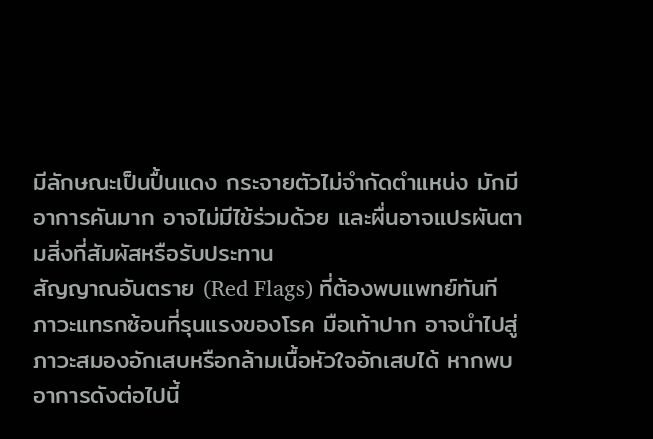มีลักษณะเป็นปื้นแดง กระจายตัวไม่จำกัดตำแหน่ง มักมีอาการคันมาก อาจไม่มีไข้ร่วมด้วย และผื่นอาจแปรผันตามสิ่งที่สัมผัสหรือรับประทาน
สัญญาณอันตราย (Red Flags) ที่ต้องพบแพทย์ทันที
ภาวะแทรกซ้อนที่รุนแรงของโรค มือเท้าปาก อาจนำไปสู่ภาวะสมองอักเสบหรือกล้ามเนื้อหัวใจอักเสบได้ หากพบอาการดังต่อไปนี้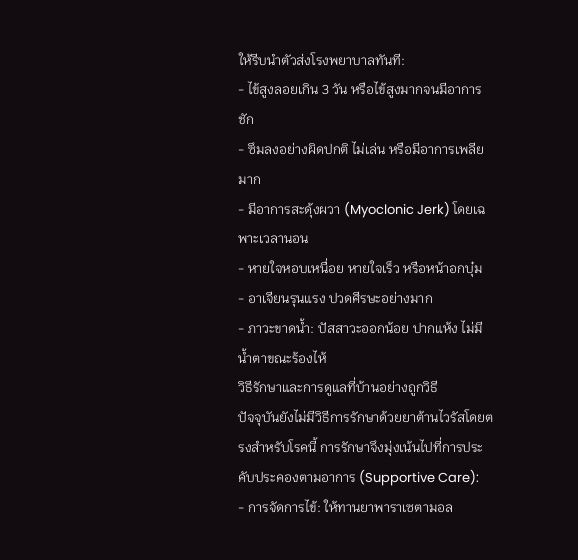ให้รีบนำตัวส่งโรงพยาบาลทันที:
- ไข้สูงลอยเกิน 3 วัน หรือไข้สูงมากจนมีอาการชัก
- ซึมลงอย่างผิดปกติ ไม่เล่น หรือมีอาการเพลียมาก
- มีอาการสะดุ้งผวา (Myoclonic Jerk) โดยเฉพาะเวลานอน
- หายใจหอบเหนื่อย หายใจเร็ว หรือหน้าอกบุ๋ม
- อาเจียนรุนแรง ปวดศีรษะอย่างมาก
- ภาวะขาดน้ำ: ปัสสาวะออกน้อย ปากแห้ง ไม่มีน้ำตาขณะร้องไห้
วิธีรักษาและการดูแลที่บ้านอย่างถูกวิธี
ปัจจุบันยังไม่มีวิธีการรักษาด้วยยาต้านไวรัสโดยตรงสำหรับโรคนี้ การรักษาจึงมุ่งเน้นไปที่การประคับประคองตามอาการ (Supportive Care):
- การจัดการไข้: ให้ทานยาพาราเซตามอล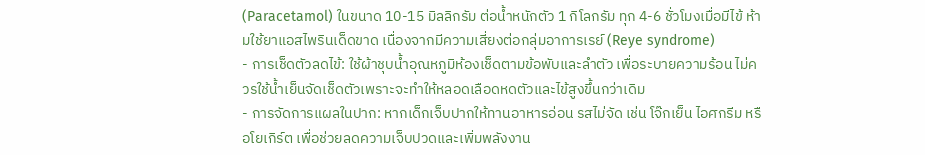(Paracetamol) ในขนาด 10-15 มิลลิกรัม ต่อน้ำหนักตัว 1 กิโลกรัม ทุก 4-6 ชั่วโมงเมื่อมีไข้ ห้ามใช้ยาแอสไพรินเด็ดขาด เนื่องจากมีความเสี่ยงต่อกลุ่มอาการเรย์ (Reye syndrome)
- การเช็ดตัวลดไข้: ใช้ผ้าชุบน้ำอุณหภูมิห้องเช็ดตามข้อพับและลำตัว เพื่อระบายความร้อน ไม่ควรใช้น้ำเย็นจัดเช็ดตัวเพราะจะทำให้หลอดเลือดหดตัวและไข้สูงขึ้นกว่าเดิม
- การจัดการแผลในปาก: หากเด็กเจ็บปากให้ทานอาหารอ่อน รสไม่จัด เช่น โจ๊กเย็น ไอศกรีม หรือโยเกิร์ต เพื่อช่วยลดความเจ็บปวดและเพิ่มพลังงาน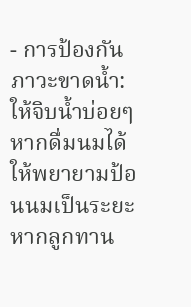- การป้องกันภาวะขาดน้ำ: ให้จิบน้ำบ่อยๆ หากดื่มนมได้ให้พยายามป้อนนมเป็นระยะ หากลูกทาน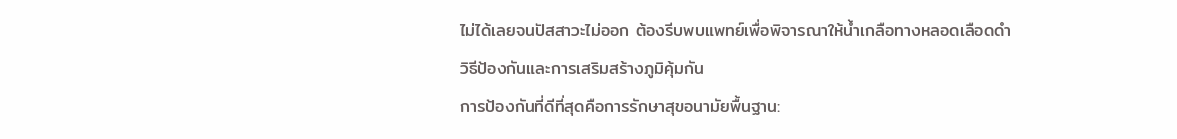ไม่ได้เลยจนปัสสาวะไม่ออก ต้องรีบพบแพทย์เพื่อพิจารณาให้น้ำเกลือทางหลอดเลือดดำ
วิธีป้องกันและการเสริมสร้างภูมิคุ้มกัน
การป้องกันที่ดีที่สุดคือการรักษาสุขอนามัยพื้นฐาน: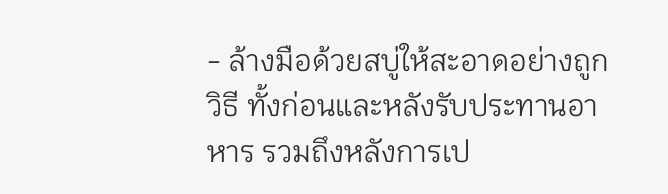- ล้างมือด้วยสบู่ให้สะอาดอย่างถูกวิธี ทั้งก่อนและหลังรับประทานอาหาร รวมถึงหลังการเป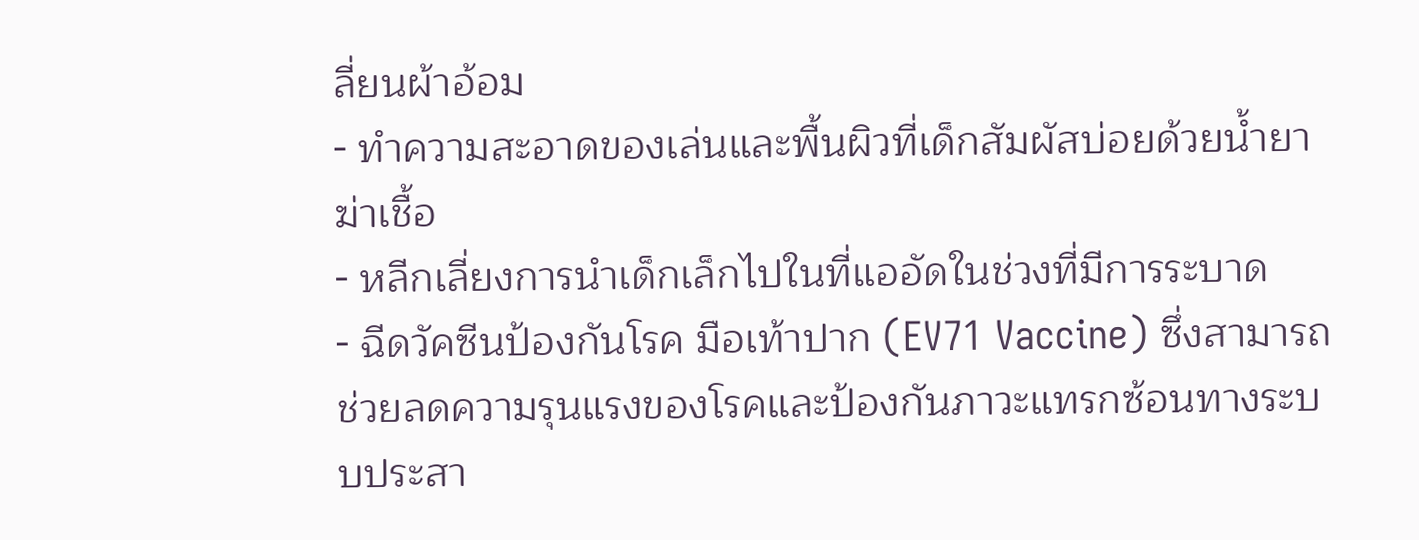ลี่ยนผ้าอ้อม
- ทำความสะอาดของเล่นและพื้นผิวที่เด็กสัมผัสบ่อยด้วยน้ำยาฆ่าเชื้อ
- หลีกเลี่ยงการนำเด็กเล็กไปในที่แออัดในช่วงที่มีการระบาด
- ฉีดวัคซีนป้องกันโรค มือเท้าปาก (EV71 Vaccine) ซึ่งสามารถช่วยลดความรุนแรงของโรคและป้องกันภาวะแทรกซ้อนทางระบบประสา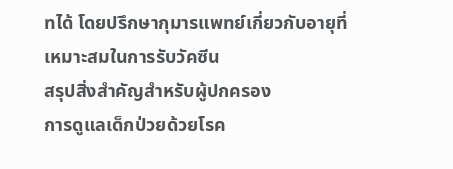ทได้ โดยปรึกษากุมารแพทย์เกี่ยวกับอายุที่เหมาะสมในการรับวัคซีน
สรุปสิ่งสำคัญสำหรับผู้ปกครอง
การดูแลเด็กป่วยด้วยโรค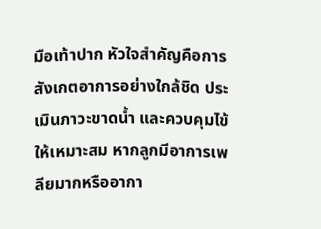มือเท้าปาก หัวใจสำคัญคือการสังเกตอาการอย่างใกล้ชิด ประเมินภาวะขาดน้ำ และควบคุมไข้ให้เหมาะสม หากลูกมีอาการเพลียมากหรืออากา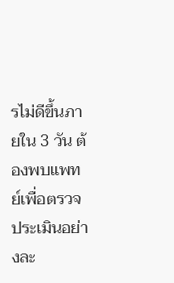รไม่ดีขึ้นภายใน 3 วัน ต้องพบแพทย์เพื่อตรวจประเมินอย่างละ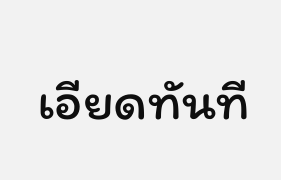เอียดทันที